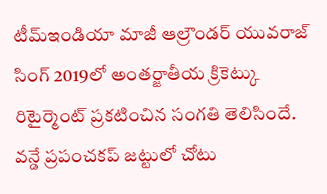టీమ్ఇండియా మాజీ ఆల్రౌండర్ యువరాజ్ సింగ్ 2019లో అంతర్జాతీయ క్రికెట్కు రిటైర్మెంట్ ప్రకటించిన సంగతి తెలిసిందే. వన్డే ప్రపంచకప్ జట్టులో చోటు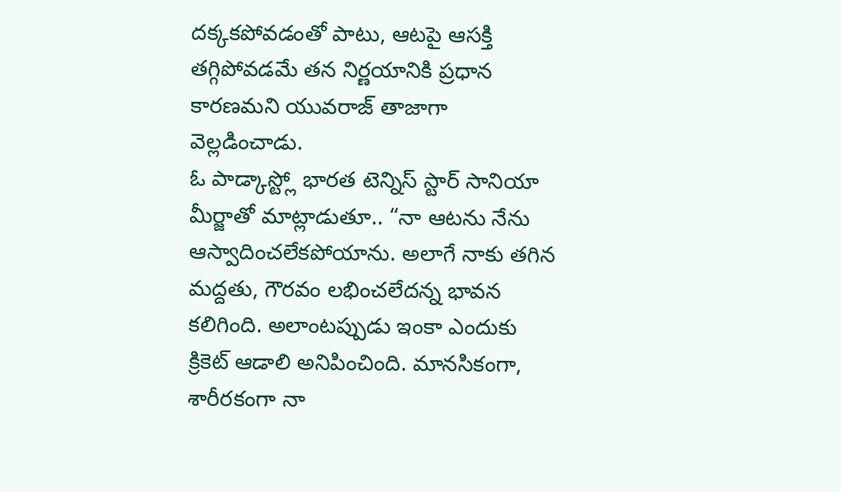దక్కకపోవడంతో పాటు, ఆటపై ఆసక్తి తగ్గిపోవడమే తన నిర్ణయానికి ప్రధాన కారణమని యువరాజ్ తాజాగా వెల్లడించాడు.
ఓ పాడ్కాస్ట్లో భారత టెన్నిస్ స్టార్ సానియా మీర్జాతో మాట్లాడుతూ.. “నా ఆటను నేను ఆస్వాదించలేకపోయాను. అలాగే నాకు తగిన మద్దతు, గౌరవం లభించలేదన్న భావన కలిగింది. అలాంటప్పుడు ఇంకా ఎందుకు క్రికెట్ ఆడాలి అనిపించింది. మానసికంగా, శారీరకంగా నా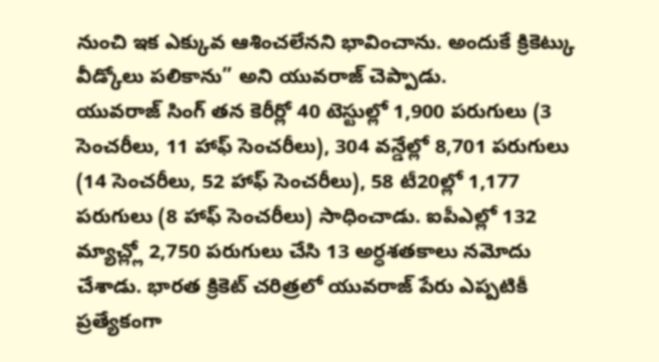నుంచి ఇక ఎక్కువ ఆశించలేనని భావించాను. అందుకే క్రికెట్కు వీడ్కోలు పలికాను” అని యువరాజ్ చెప్పాడు.
యువరాజ్ సింగ్ తన కెరీర్లో 40 టెస్టుల్లో 1,900 పరుగులు (3 సెంచరీలు, 11 హాఫ్ సెంచరీలు), 304 వన్డేల్లో 8,701 పరుగులు (14 సెంచరీలు, 52 హాఫ్ సెంచరీలు), 58 టీ20ల్లో 1,177 పరుగులు (8 హాఫ్ సెంచరీలు) సాధించాడు. ఐపీఎల్లో 132 మ్యాచ్ల్లో 2,750 పరుగులు చేసి 13 అర్ధశతకాలు నమోదు చేశాడు. భారత క్రికెట్ చరిత్రలో యువరాజ్ పేరు ఎప్పటికీ ప్రత్యేకంగా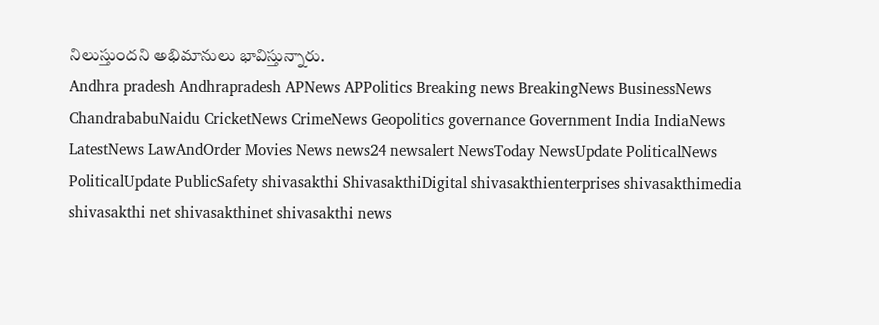నిలుస్తుందని అభిమానులు భావిస్తున్నారు.
Andhra pradesh Andhrapradesh APNews APPolitics Breaking news BreakingNews BusinessNews ChandrababuNaidu CricketNews CrimeNews Geopolitics governance Government India IndiaNews LatestNews LawAndOrder Movies News news24 newsalert NewsToday NewsUpdate PoliticalNews PoliticalUpdate PublicSafety shivasakthi ShivasakthiDigital shivasakthienterprises shivasakthimedia shivasakthi net shivasakthinet shivasakthi news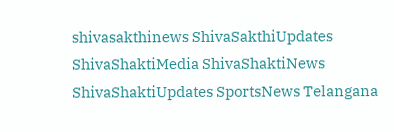shivasakthinews ShivaSakthiUpdates ShivaShaktiMedia ShivaShaktiNews ShivaShaktiUpdates SportsNews Telangana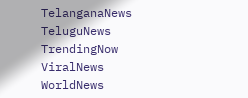TelanganaNews TeluguNews TrendingNow ViralNews WorldNews